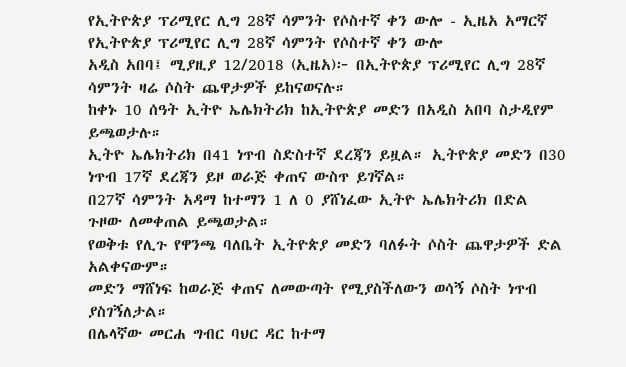የኢትዮጵያ ፕሪሚየር ሊግ 28ኛ ሳምንት የሶስተኛ ቀን ውሎ - ኢዜአ አማርኛ
የኢትዮጵያ ፕሪሚየር ሊግ 28ኛ ሳምንት የሶስተኛ ቀን ውሎ
አዲስ አበባ፤ ሚያዚያ 12/2018 (ኢዜአ)፦ በኢትዮጵያ ፕሪሚየር ሊግ 28ኛ ሳምንት ዛሬ ሶስት ጨዋታዎች ይከናወናሉ።
ከቀኑ 10 ሰዓት ኢትዮ ኤሌክትሪክ ከኢትዮጵያ መድን በአዲስ አበባ ስታዲየም ይጫወታሉ።
ኢትዮ ኤሌክትሪክ በ41 ነጥብ ስድስተኛ ደረጃን ይዟል። ኢትዮጵያ መድን በ30 ነጥብ 17ኛ ደረጃን ይዞ ወራጅ ቀጠና ውስጥ ይገኛል።
በ27ኛ ሳምንት አዳማ ከተማን 1 ለ 0 ያሸነፈው ኢትዮ ኤሌክትሪክ በድል ጉዞው ለመቀጠል ይጫወታል።
የወቅቱ የሊጉ የዋንጫ ባለቤት ኢትዮጵያ መድን ባለፉት ሶስት ጨዋታዎች ድል አልቀናውም።
መድን ማሸነፍ ከወራጅ ቀጠና ለመውጣት የሚያስችለውን ወሳኝ ሶስት ነጥብ ያስገኝለታል።
በሌላኛው መርሐ ግብር ባህር ዳር ከተማ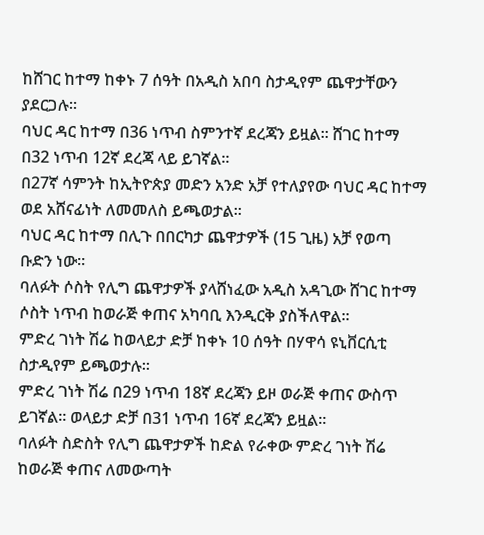ከሸገር ከተማ ከቀኑ 7 ሰዓት በአዲስ አበባ ስታዲየም ጨዋታቸውን ያደርጋሉ።
ባህር ዳር ከተማ በ36 ነጥብ ስምንተኛ ደረጃን ይዟል። ሸገር ከተማ በ32 ነጥብ 12ኛ ደረጃ ላይ ይገኛል።
በ27ኛ ሳምንት ከኢትዮጵያ መድን አንድ አቻ የተለያየው ባህር ዳር ከተማ ወደ አሸናፊነት ለመመለስ ይጫወታል።
ባህር ዳር ከተማ በሊጉ በበርካታ ጨዋታዎች (15 ጊዜ) አቻ የወጣ ቡድን ነው።
ባለፉት ሶስት የሊግ ጨዋታዎች ያላሸነፈው አዲስ አዳጊው ሸገር ከተማ ሶስት ነጥብ ከወራጅ ቀጠና አካባቢ እንዲርቅ ያስችለዋል።
ምድረ ገነት ሽሬ ከወላይታ ድቻ ከቀኑ 10 ሰዓት በሃዋሳ ዩኒቨርሲቲ ስታዲየም ይጫወታሉ።
ምድረ ገነት ሽሬ በ29 ነጥብ 18ኛ ደረጃን ይዞ ወራጅ ቀጠና ውስጥ ይገኛል። ወላይታ ድቻ በ31 ነጥብ 16ኛ ደረጃን ይዟል።
ባለፉት ስድስት የሊግ ጨዋታዎች ከድል የራቀው ምድረ ገነት ሽሬ ከወራጅ ቀጠና ለመውጣት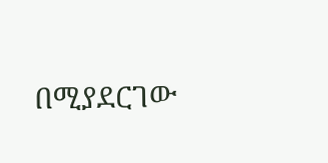በሚያደርገው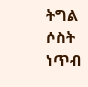ትግል ሶስት ነጥብ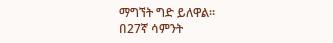ማግኘት ግድ ይለዋል።
በ27ኛ ሳምንት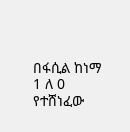በፋሲል ከነማ 1 ለ 0 የተሸነፈው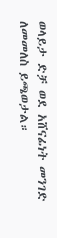ወላይታ ድቻ ወደ አሸናፊነት መንገድ ለመመለስ ይጫወታል።